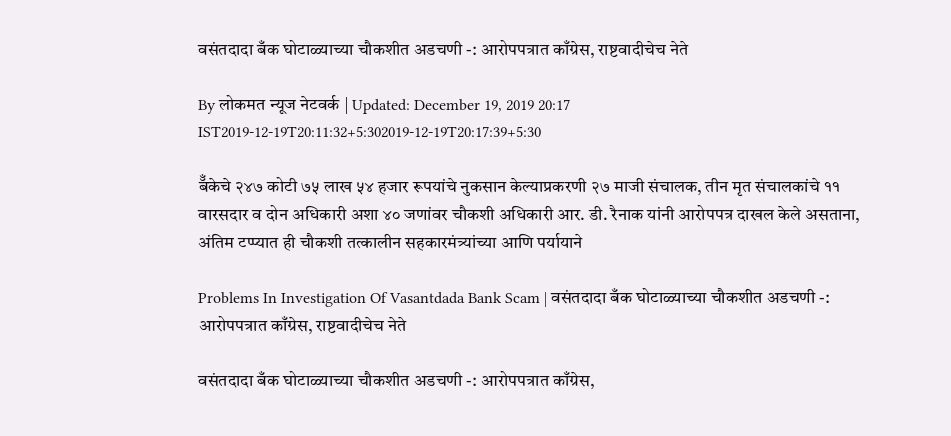वसंतदादा बँक घोटाळ्याच्या चौकशीत अडचणी -: आरोपपत्रात काँग्रेस, राष्टवादीचेच नेते

By लोकमत न्यूज नेटवर्क | Updated: December 19, 2019 20:17 IST2019-12-19T20:11:32+5:302019-12-19T20:17:39+5:30

बॅँकेचे २४७ कोटी ७५ लाख ५४ हजार रूपयांचे नुकसान केल्याप्रकरणी २७ माजी संचालक, तीन मृत संचालकांचे ११ वारसदार व दोन अधिकारी अशा ४० जणांवर चौकशी अधिकारी आर. डी. रैनाक यांनी आरोपपत्र दाखल केले असताना, अंतिम टप्प्यात ही चौकशी तत्कालीन सहकारमंत्र्यांच्या आणि पर्यायाने

Problems In Investigation Of Vasantdada Bank Scam | वसंतदादा बँक घोटाळ्याच्या चौकशीत अडचणी -: आरोपपत्रात काँग्रेस, राष्टवादीचेच नेते

वसंतदादा बँक घोटाळ्याच्या चौकशीत अडचणी -: आरोपपत्रात काँग्रेस,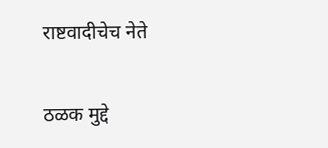राष्टवादीचेच नेते

ठळक मुद्दे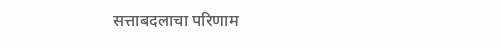सत्ताबदलाचा परिणाम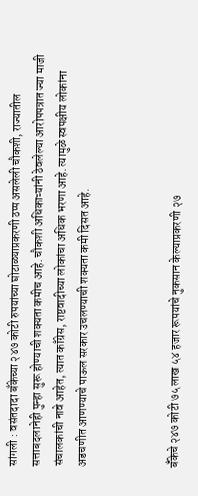सांगली : वसंतदादा बँकेच्या २४७ कोटी रुपयांच्या घोटाळ्याप्रकरणी ठप्प असलेली चौकशी, राज्यातील सत्ताबदलानेही पुन्हा सुरू होण्याची शक्यता कमीच आहे. चौकशी अधिकाऱ्यांनी ठेवलेल्या आरोपपत्रात ज्या माजी संचालकांची नावे आहेत, त्यात काँग्रेस, राष्टवादीच्या लोकांचा अधिक भरणा आहे. त्यामुळे स्वपक्षीय लोकांना अडचणीत आणण्याचे पाऊल सरकार उचलण्याची शक्यता कमी दिसत आहे.



बॅँकेचे २४७ कोटी ७५ लाख ५४ हजार रूपयांचे नुकसान केल्याप्रकरणी २७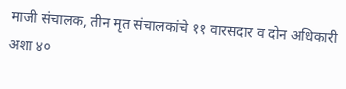माजी संचालक, तीन मृत संचालकांचे ११ वारसदार व दोन अधिकारी अशा ४०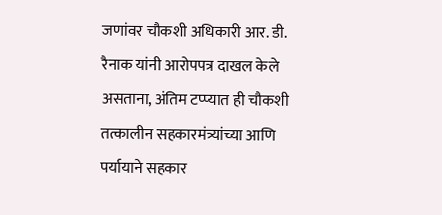जणांवर चौकशी अधिकारी आर. डी. रैनाक यांनी आरोपपत्र दाखल केले असताना, अंतिम टप्प्यात ही चौकशी तत्कालीन सहकारमंत्र्यांच्या आणि पर्यायाने सहकार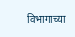विभागाच्या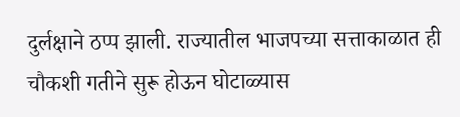दुर्लक्षाने ठप्प झाली. राज्यातील भाजपच्या सत्ताकाळात ही चौकशी गतीने सुरू होऊन घोटाळ्यास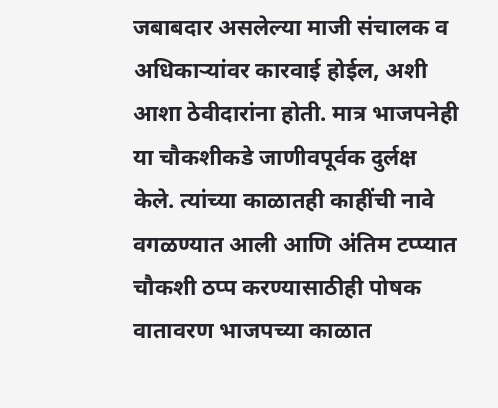जबाबदार असलेल्या माजी संचालक व अधिकाऱ्यांवर कारवाई होईल, अशी आशा ठेवीदारांना होती. मात्र भाजपनेही या चौकशीकडे जाणीवपूर्वक दुर्लक्ष केले. त्यांच्या काळातही काहींची नावे वगळण्यात आली आणि अंतिम टप्प्यात चौकशी ठप्प करण्यासाठीही पोषक वातावरण भाजपच्या काळात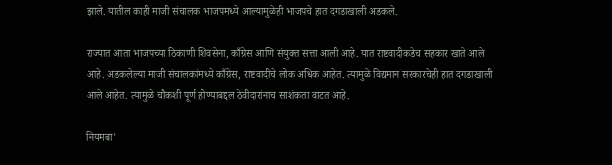झाले. यातील काही माजी संचालक भाजपमध्ये आल्यामुळेही भाजपचे हात दगडाखाली अडकले.

राज्यात आता भाजपच्या ठिकाणी शिवसेना, काँग्रेस आणि संयुक्त सत्ता आली आहे. यात राष्टवादीकडेच सहकार खाते आले आहे. अडकलेल्या माजी संचालकांमध्ये काँग्रेस, राष्टवादीचे लोक अधिक आहेत. त्यामुळे विद्यमान सरकारचेही हात दगडाखाली आले आहेत. त्यामुळे चौकशी पूर्ण होण्याबद्दल ठेवीदारांनाच साशंकता वाटत आहे.

नियमबा'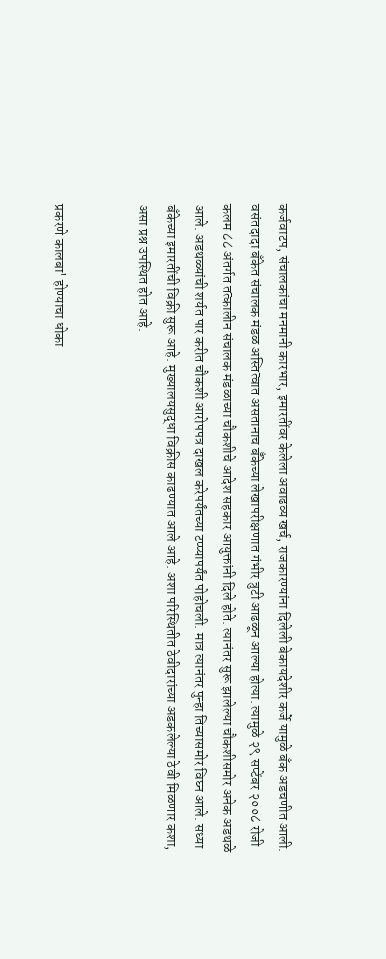कर्जवाटप, संचालकांचा मनमानी कारभार, इमारतींवर केलेला अवाढव्य खर्च, राजकारण्यांना दिलेली बेकायदेशीर कर्जे यामुळे बँक अडचणीत आली. वसंतदादा बँकेत संचालक मंडळ अस्तित्वात असतानाच बॅँकेच्या लेखापरीक्षणात गंभीर त्रुटी आढळून आल्या होत्या. त्यामुळे २९ सप्टेंबर २००८ रोजी कलम ८८ अंतर्गत तत्कालीन संचालक मंडळाच्या चौकशीचे आदेश सहकार आयुक्तांनी दिले होते. त्यानंतर सुरू झालेल्या चौकशीसमोर अनेक अडथळे आले. अडथळ्यांची शर्यत पार करीत चौकशी आरोपपत्र दाखल करेपर्यंतच्या टप्प्यापर्यंत पोहोचली. मात्र त्यानंतर पुन्हा तिच्यासमोर विघ्न आले. सध्या बँकेच्या इमारतींची विक्री सुरू आहे. मुख्यालयसुद्धा विक्रीस काढण्यात आले आहे. अशा परिस्थितीत ठेवीदारांच्या अडकलेल्या ठेवी मिळणार कशा, असा प्रश्न उपस्थित होत आहे.


प्रकरणे कालबा' होण्याचा धोका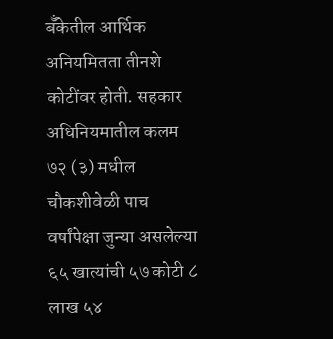बॅँकेतील आर्थिक अनियमितता तीनशे कोटींवर होती. सहकार अधिनियमातील कलम ७२ (३) मधील चौकशीवेळी पाच वर्षांपेक्षा जुन्या असलेल्या ६५ खात्यांची ५७ कोटी ८ लाख ५४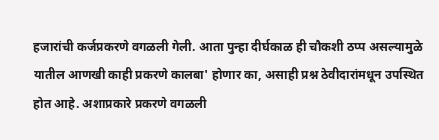हजारांची कर्जप्रकरणे वगळली गेली. आता पुन्हा दीर्घकाळ ही चौकशी ठप्प असल्यामुळे यातील आणखी काही प्रकरणे कालबा' होणार का, असाही प्रश्न ठेवीदारांमधून उपस्थित होत आहे. अशाप्रकारे प्रकरणे वगळली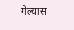गेल्यास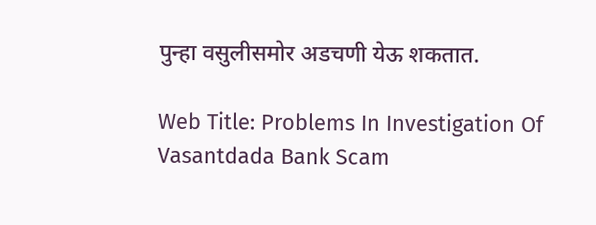पुन्हा वसुलीसमोर अडचणी येऊ शकतात.

Web Title: Problems In Investigation Of Vasantdada Bank Scam